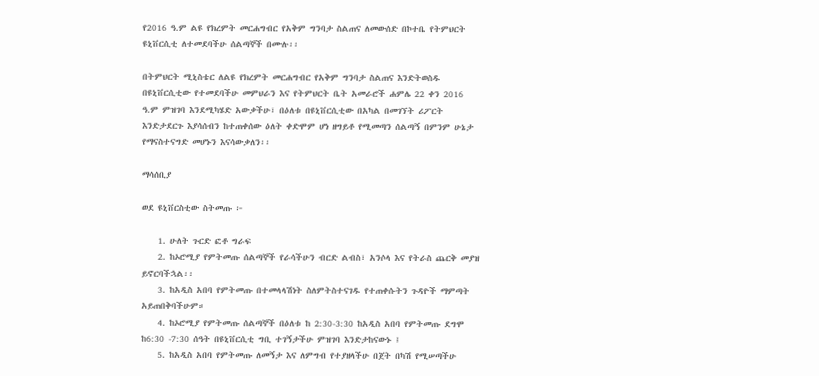የ2016 ዓ.ም ልዩ የክረምት መርሐግብር የአቅም ግንባታ ስልጠና ለመውሰድ በኮተቤ የትምህርት ዩኒቨርሲቲ ለተመደባችሁ ሰልጣኞች በሙሉ፡፡

በትምህርት ሚኒስቴር ለልዩ የክረምት መርሐግብር የአቅም ግንባታ ስልጠና እንድትወስዱ በዩኒቨርሲቲው የተመደባችሁ መምህራን እና የትምህርት ቤት አመራሮች ሐምሌ 22 ቀን 2016 ዓ.ም ምዝገባ እንደሚካሄድ አውቃችሁ፣ በዕለቱ በዩኒቨርሲቲው በአካል በመገኘት ሪፖርት እንድታደርጉ እያሳሰብን ከተጠቀሰው ዕለት ቀድሞም ሆነ ዘግይቶ የሚመጣን ሰልጣኝ በምንም ሁኔታ የማናስተናግድ መሆኑን እናሳውቃለን፡፡

ማሳሰቢያ

ወደ ዩኒቨርስቲው ስትመጡ ፦

    1. ሁለት ጉርድ ፎቶ ግራፍ
    2. ከኦሮሚያ የምትመጡ ሰልጣኞች የራሳችሁን ብርድ ልብስ፣ አንሶላ እና የትራስ ጨርቅ መያዝ ይኖርባችኋል፡፡
    3. ከአዲስ አበባ የምትመጡ በተመላላሽነት ስለምትስተናገዱ የተጠቀሱትን ጉዳዮች ማምጣት አይጠበቅባችሁም።
    4. ከኦሮሚያ የምትመጡ ሰልጣኞች በዕለቱ ከ 2:30-3:30 ከአዲስ አበባ የምትመጡ ደግሞ ከ6:30 -7:30 ሰዓት በዩኒቨርሲቲ ግቢ ተገኝታችሁ ምዝገባ እንድታከናውኑ ፤
    5. ከአዲስ አበባ የምትመጡ ለመኝታ እና ለምግብ የተያዘላችሁ በጀት በካሽ የሚሠጣችሁ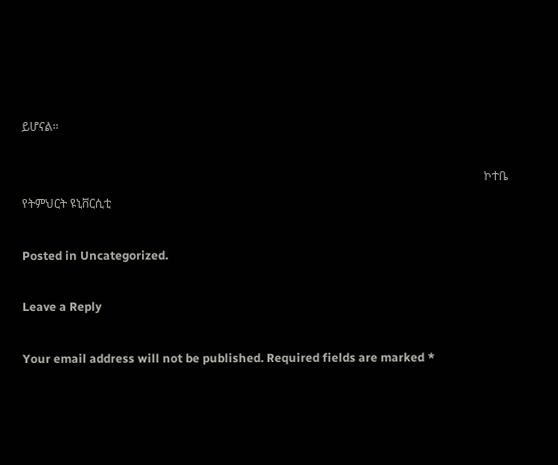ይሆናል።

                                                                                                                                                          ኮተቤ የትምህርት ዩኒቨርሲቲ

Posted in Uncategorized.

Leave a Reply

Your email address will not be published. Required fields are marked *